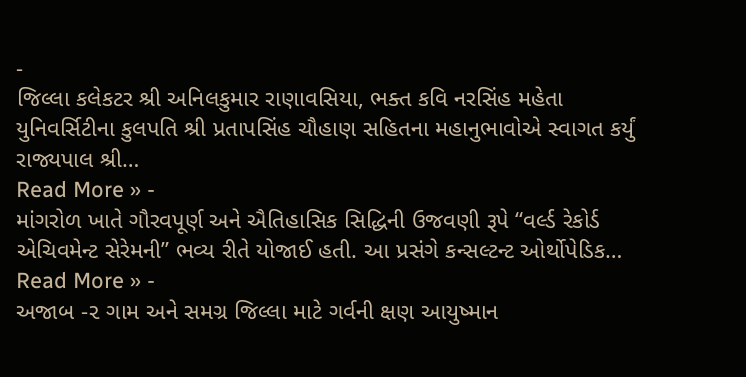-
જિલ્લા કલેકટર શ્રી અનિલકુમાર રાણાવસિયા, ભક્ત કવિ નરસિંહ મહેતા યુનિવર્સિટીના કુલપતિ શ્રી પ્રતાપસિંહ ચૌહાણ સહિતના મહાનુભાવોએ સ્વાગત કર્યું રાજ્યપાલ શ્રી…
Read More » -
માંગરોળ ખાતે ગૌરવપૂર્ણ અને ઐતિહાસિક સિદ્ધિની ઉજવણી રૂપે “વર્લ્ડ રેકોર્ડ એચિવમેન્ટ સેરેમની” ભવ્ય રીતે યોજાઈ હતી. આ પ્રસંગે કન્સલ્ટન્ટ ઓર્થોપેડિક…
Read More » -
અજાબ -૨ ગામ અને સમગ્ર જિલ્લા માટે ગર્વની ક્ષણ આયુષ્માન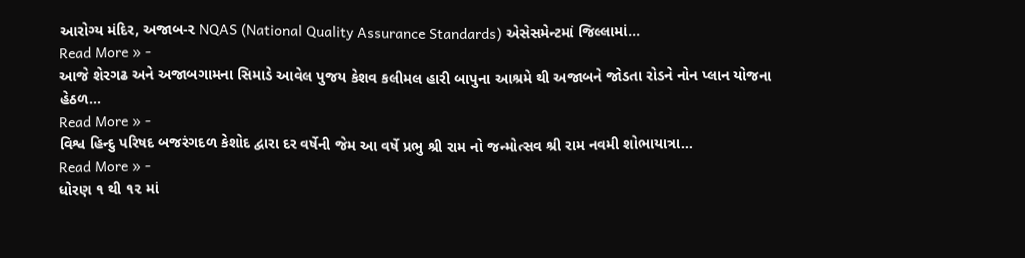આરોગ્ય મંદિર, અજાબ-૨ NQAS (National Quality Assurance Standards) એસેસમેન્ટમાં જિલ્લામાં…
Read More » -
આજે શેરગઢ અને અજાબગામના સિમાડે આવેલ પુજય કેશવ કલીમલ હારી બાપુના આશ્રમે થી અજાબને જોડતા રોડને નોન પ્લાન યોજના હેઠળ…
Read More » -
વિશ્વ હિન્દુ પરિષદ બજરંગદળ કેશોદ દ્વારા દર વર્ષેની જેમ આ વર્ષે પ્રભુ શ્રી રામ નો જન્મોત્સવ શ્રી રામ નવમી શોભાયાત્રા…
Read More » -
ધોરણ ૧ થી ૧૨ માં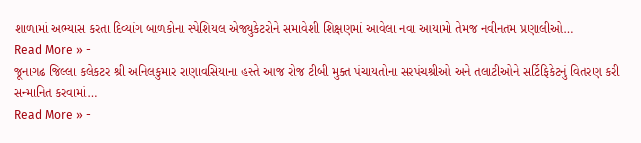શાળામાં અભ્યાસ કરતા દિવ્યાંગ બાળકોના સ્પેશિયલ એજ્યુકેટરોને સમાવેશી શિક્ષણમાં આવેલા નવા આયામો તેમજ નવીનતમ પ્રણાલીઓ…
Read More » -
જૂનાગઢ જિલ્લા કલેકટર શ્રી અનિલકુમાર રાણાવસિયાના હસ્તે આજ રોજ ટીબી મુક્ત પંચાયતોના સરપંચશ્રીઓ અને તલાટીઓને સર્ટિફિકેટનું વિતરણ કરી સન્માનિત કરવામાં…
Read More » -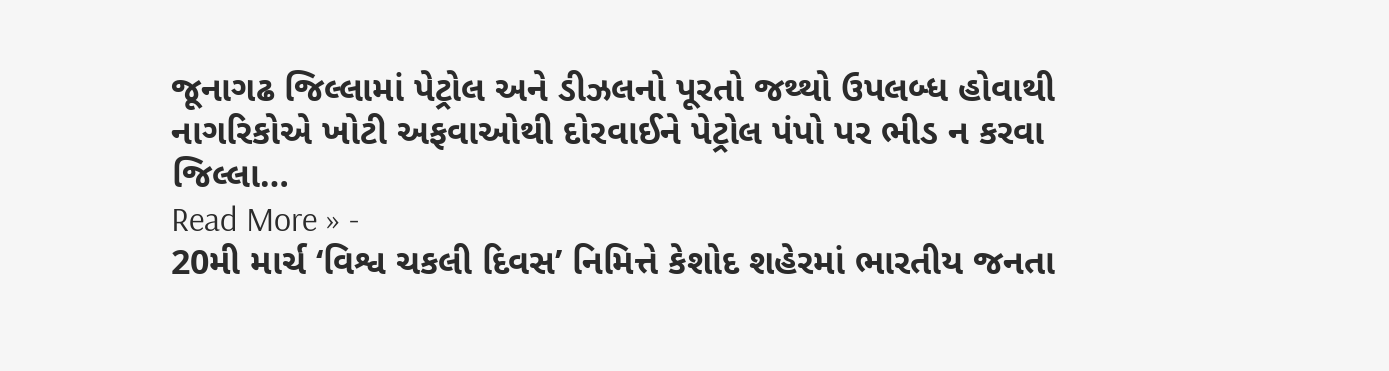જૂનાગઢ જિલ્લામાં પેટ્રોલ અને ડીઝલનો પૂરતો જથ્થો ઉપલબ્ધ હોવાથી નાગરિકોએ ખોટી અફવાઓથી દોરવાઈને પેટ્રોલ પંપો પર ભીડ ન કરવા જિલ્લા…
Read More » -
20મી માર્ચ ‘વિશ્વ ચકલી દિવસ’ નિમિત્તે કેશોદ શહેરમાં ભારતીય જનતા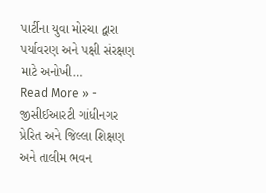પાર્ટીના યુવા મોરચા દ્વારા પર્યાવરણ અને પક્ષી સંરક્ષણ માટે અનોખી…
Read More » -
જીસીઈઆરટી ગાંધીનગર પ્રેરિત અને જિલ્લા શિક્ષણ અને તાલીમ ભવન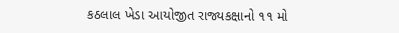કઠલાલ ખેડા આયોજીત રાજ્યકક્ષાનો ૧૧ મો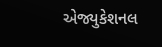એજ્યુકેશનલ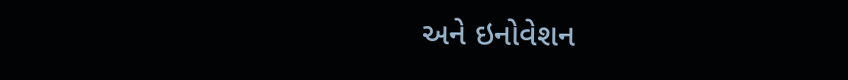અને ઇનોવેશન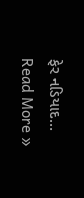ફેર નડિયાદ…
Read More »